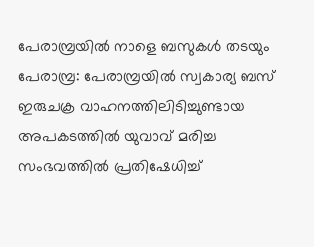പേരാമ്പ്രയിൽ നാളെ ബസുകൾ തടയും
പേരാമ്പ്ര: പേരാമ്പ്രയിൽ സ്വകാര്യ ബസ് ഇരുചക്ര വാഹനത്തിലിടിച്ചുണ്ടായ അപകടത്തിൽ യുവാവ് മരിച്ച സംഭവത്തിൽ പ്രതിഷേധിച്ച്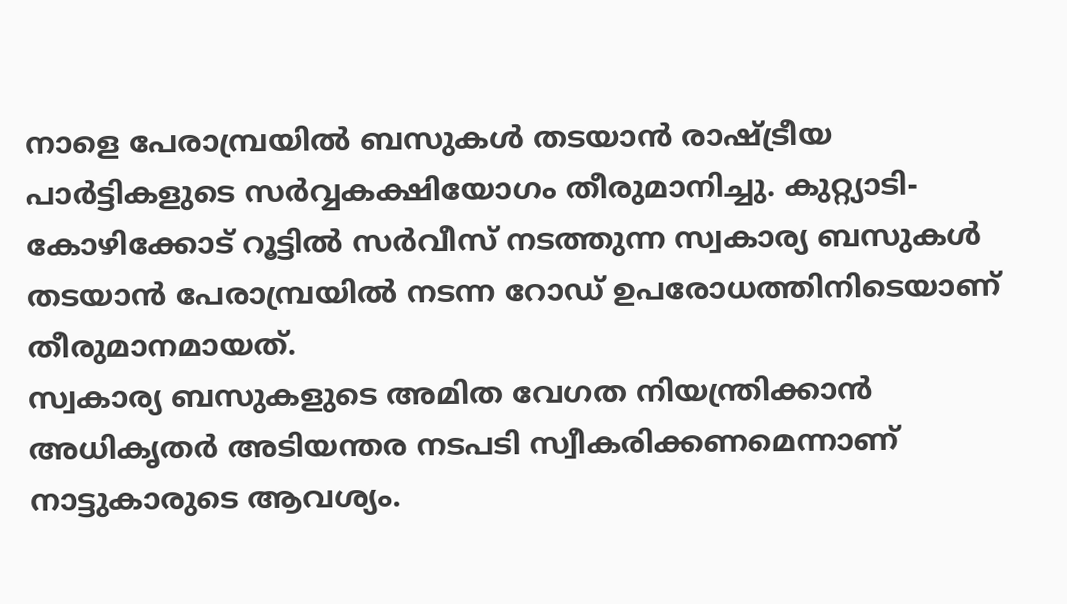നാളെ പേരാമ്പ്രയിൽ ബസുകൾ തടയാൻ രാഷ്ട്രീയ പാർട്ടികളുടെ സർവ്വകക്ഷിയോഗം തീരുമാനിച്ചു. കുറ്റ്യാടി-കോഴിക്കോട് റൂട്ടിൽ സർവീസ് നടത്തുന്ന സ്വകാര്യ ബസുകൾ തടയാൻ പേരാമ്പ്രയിൽ നടന്ന റോഡ് ഉപരോധത്തിനിടെയാണ് തീരുമാനമായത്.
സ്വകാര്യ ബസുകളുടെ അമിത വേഗത നിയന്ത്രിക്കാൻ അധികൃതർ അടിയന്തര നടപടി സ്വീകരിക്കണമെന്നാണ് നാട്ടുകാരുടെ ആവശ്യം.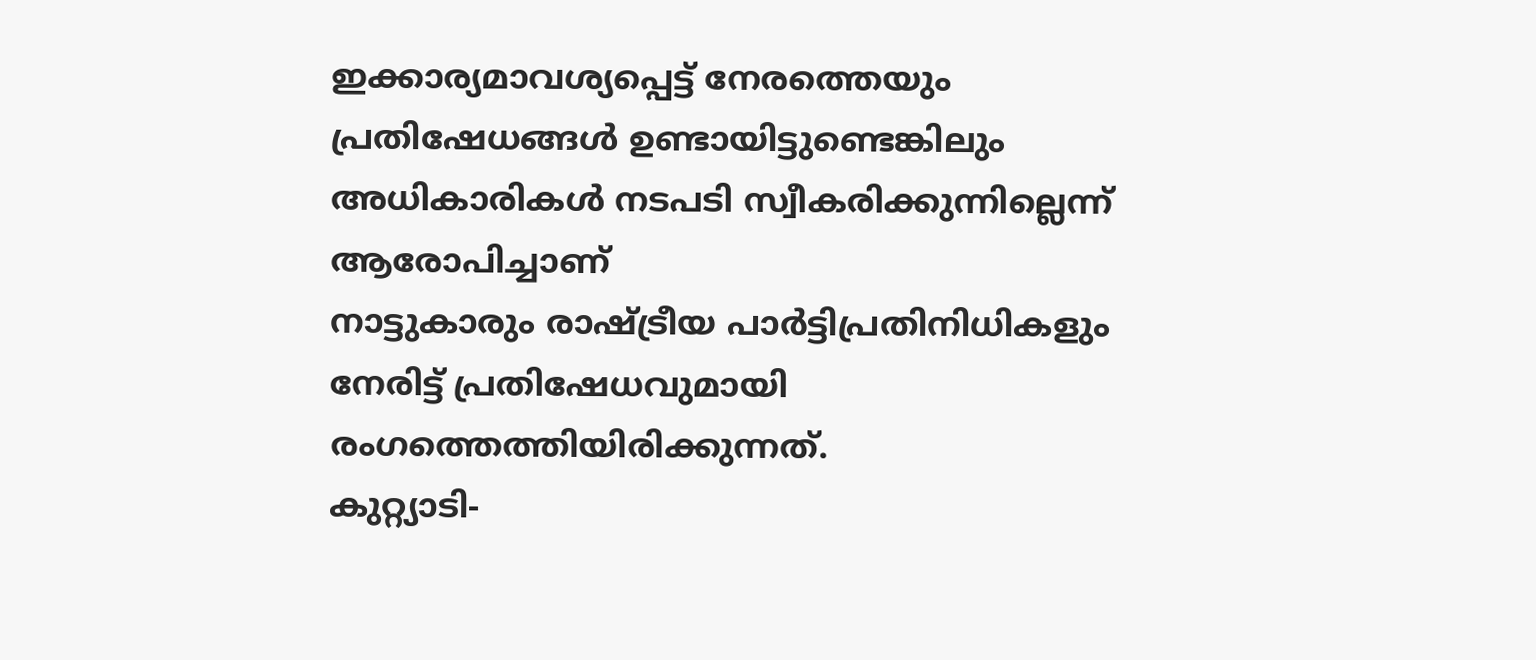ഇക്കാര്യമാവശ്യപ്പെട്ട് നേരത്തെയും പ്രതിഷേധങ്ങൾ ഉണ്ടായിട്ടുണ്ടെങ്കിലും അധികാരികൾ നടപടി സ്വീകരിക്കുന്നില്ലെന്ന് ആരോപിച്ചാണ്
നാട്ടുകാരും രാഷ്ട്രീയ പാർട്ടിപ്രതിനിധികളും നേരിട്ട് പ്രതിഷേധവുമായി രംഗത്തെത്തിയിരിക്കുന്നത്.
കുറ്റ്യാടി-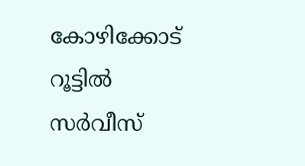കോഴിക്കോട് റൂട്ടിൽ സർവീസ്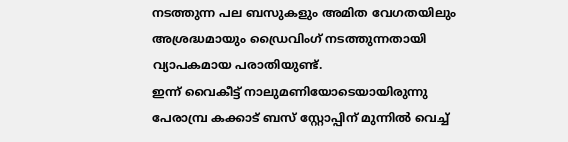നടത്തുന്ന പല ബസുകളും അമിത വേഗതയിലും അശ്രദ്ധമായും ഡ്രൈവിംഗ് നടത്തുന്നതായി വ്യാപകമായ പരാതിയുണ്ട്.
ഇന്ന് വൈകീട്ട് നാലുമണിയോടെയായിരുന്നു പേരാമ്പ്ര കക്കാട് ബസ് സ്റ്റോപ്പിന് മുന്നിൽ വെച്ച്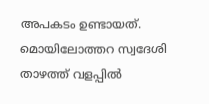അപകടം ഉണ്ടായത്. മൊയിലോത്തറ സ്വദേശി താഴത്ത് വളപ്പിൽ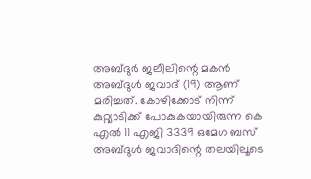അബ്ദുർ ജലീലിന്റെ മകൻ അബ്ദുൾ ജവാദ് (19) ആണ് മരിച്ചത്. കോഴിക്കോട് നിന്ന് കുറ്റ്യാടിക്ക് പോകുകയായിരുന്ന കെ എൽ 11 എജി 3339 ഒമേഗ ബസ് അബ്ദുൾ ജവാദിന്റെ തലയിലൂടെ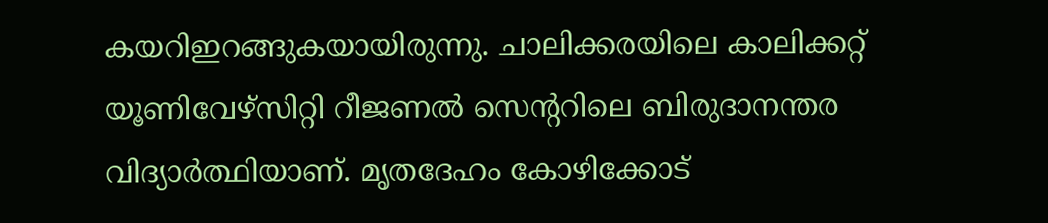കയറിഇറങ്ങുകയായിരുന്നു. ചാലിക്കരയിലെ കാലിക്കറ്റ് യൂണിവേഴ്സിറ്റി റീജണൽ സെൻ്ററിലെ ബിരുദാനന്തര വിദ്യാർത്ഥിയാണ്. മൃതദേഹം കോഴിക്കോട്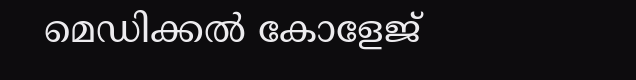മെഡിക്കൽ കോളേജ്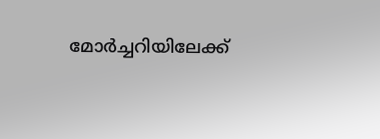മോർച്ചറിയിലേക്ക്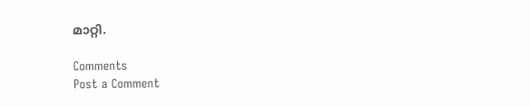മാറ്റി.

Comments
Post a Comment